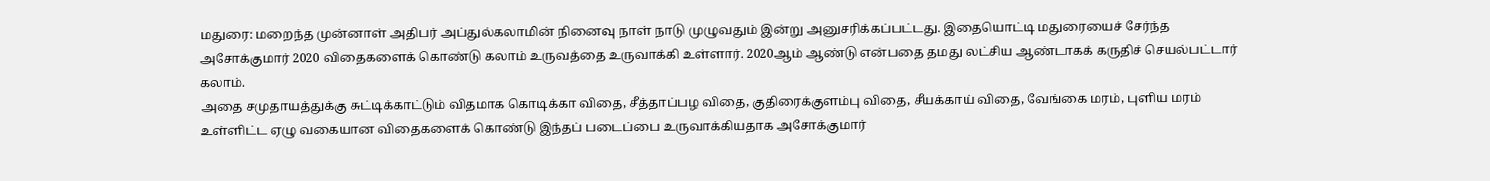மதுரை: மறைந்த முன்னாள் அதிபர் அப்துல்கலாமின் நினைவு நாள் நாடு முழுவதும் இன்று அனுசரிக்கப்பட்டது. இதையொட்டி மதுரையைச் சேர்ந்த அசோக்குமார் 2020 விதைகளைக் கொண்டு கலாம் உருவத்தை உருவாக்கி உள்ளார். 2020ஆம் ஆண்டு என்பதை தமது லட்சிய ஆண்டாகக் கருதிச் செயல்பட்டார் கலாம்.
அதை சமுதாயத்துக்கு சுட்டிக்காட்டும் விதமாக கொடிக்கா விதை, சீத்தாப்பழ விதை, குதிரைக்குளம்பு விதை, சீயக்காய் விதை, வேங்கை மரம், புளிய மரம் உள்ளிட்ட ஏழு வகையான விதைகளைக் கொண்டு இந்தப் படைப்பை உருவாக்கியதாக அசோக்குமார்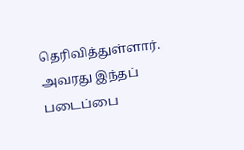தெரிவித்துள்ளார்.
அவரது இந்தப் படைப்பை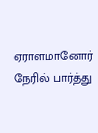ஏராளமானோர் நேரில் பார்த்து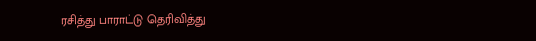ரசித்து பாராட்டு தெரிவித்து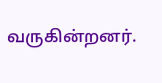வருகின்றனர்.